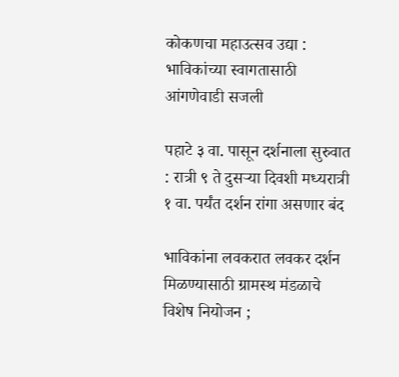कोकणचा महाउत्सव उद्या : भाविकांच्या स्वागतासाठी आंगणेवाडी सजली

पहाटे ३ वा. पासून दर्शनाला सुरुवात : रात्री ९ ते दुसऱ्या दिवशी मध्यरात्री १ वा. पर्यंत दर्शन रांगा असणार बंद

भाविकांना लवकरात लवकर दर्शन मिळण्यासाठी ग्रामस्थ मंडळाचे विशेष नियोजन ;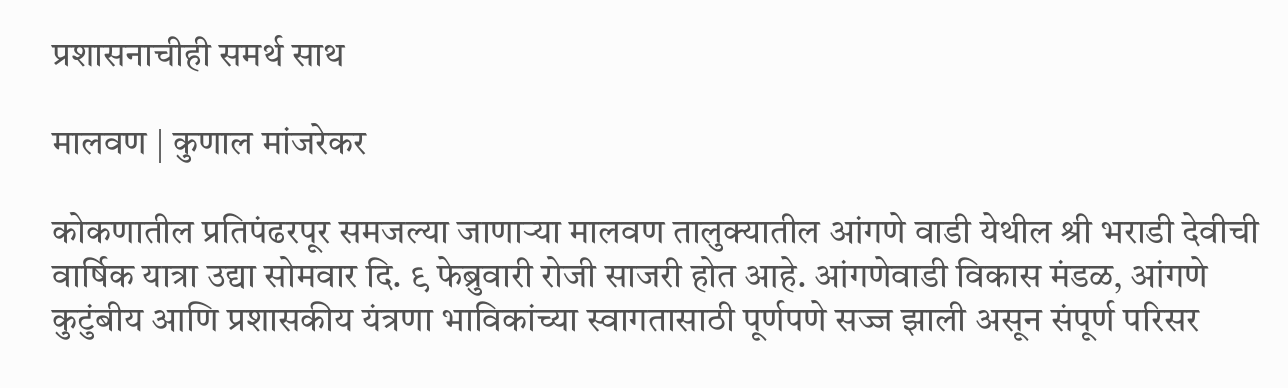प्रशासनाचीही समर्थ साथ

मालवण | कुणाल मांजरेकर

कोकणातील प्रतिपंढरपूर समजल्या जाणाऱ्या मालवण तालुक्यातील आंगणे वाडी येथील श्री भराडी देवीची वार्षिक यात्रा उद्या सोमवार दि. ९ फेब्रुवारी रोजी साजरी होत आहे. आंगणेवाडी विकास मंडळ, आंगणे कुटुंबीय आणि प्रशासकीय यंत्रणा भाविकांच्या स्वागतासाठी पूर्णपणे सज्ज झाली असून संपूर्ण परिसर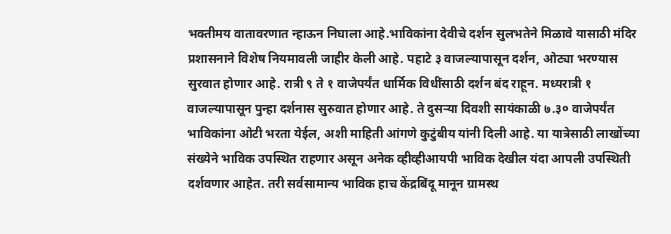भक्तीमय वातावरणात न्हाऊन निघाला आहे.भाविकांना देवीचे दर्शन सुलभतेने मिळावे यासाठी मंदिर प्रशासनाने विशेष नियमावली जाहीर केली आहे. पहाटे ३ वाजल्यापासून दर्शन, ओट्या भरण्यास सुरवात होणार आहे. रात्री ९ ते १ वाजेपर्यंत धार्मिक विधींसाठी दर्शन बंद राहून. मध्यरात्री १ वाजल्यापासून पुन्हा दर्शनास सुरुवात होणार आहे. ते दुसऱ्या दिवशी सायंकाळी ७.३० वाजेपर्यंत भाविकांना ओटी भरता येईल, अशी माहिती आंगणे कुटुंबीय यांनी दिली आहे. या यात्रेसाठी लाखोंच्या संख्येने भाविक उपस्थित राहणार असून अनेक व्हीव्हीआयपी भाविक देखील यंदा आपली उपस्थिती दर्शवणार आहेत. तरी सर्वसामान्य भाविक हाच केंद्रबिंदू मानून ग्रामस्थ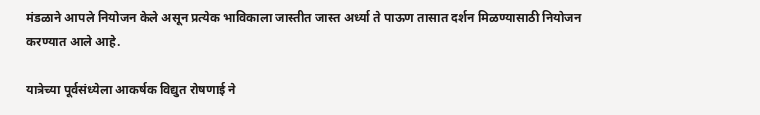मंडळाने आपले नियोजन केले असून प्रत्येक भाविकाला जास्तीत जास्त अर्ध्या ते पाऊण तासात दर्शन मिळण्यासाठी नियोजन करण्यात आले आहे.

यात्रेच्या पूर्वसंध्येला आकर्षक विद्युत रोषणाई ने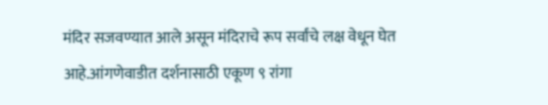मंदिर सजवण्यात आले असून मंदिराचे रूप सर्वांचे लक्ष वेधून घेत आहे.आंगणेवाडीत दर्शनासाठी एकूण ९ रांगा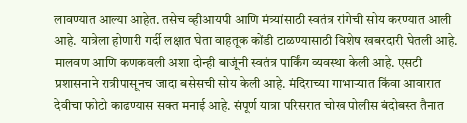लावण्यात आल्या आहेत. तसेच व्हीआयपी आणि मंत्र्यांसाठी स्वतंत्र रांगेची सोय करण्यात आली आहे. यात्रेला होणारी गर्दी लक्षात घेता वाहतूक कोंडी टाळण्यासाठी विशेष खबरदारी घेतली आहे. मालवण आणि कणकवली अशा दोन्ही बाजूंनी स्वतंत्र पार्किंग व्यवस्था केली आहे. एसटी प्रशासनाने रात्रीपासूनच जादा बसेसची सोय केली आहे. मंदिराच्या गाभाऱ्यात किंवा आवारात देवीचा फोटो काढण्यास सक्त मनाई आहे. संपूर्ण यात्रा परिसरात चोख पोलीस बंदोबस्त तैनात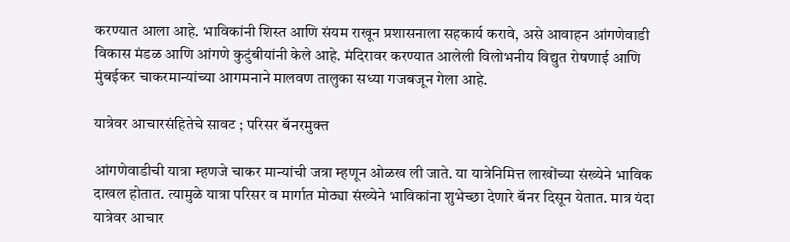करण्यात आला आहे. भाविकांनी शिस्त आणि संयम राखून प्रशासनाला सहकार्य करावे, असे आवाहन आंगणेवाडी विकास मंडळ आणि आंगणे कुटुंबीयांनी केले आहे. मंदिरावर करण्यात आलेली विलोभनीय विद्युत रोषणाई आणि मुंबईकर चाकरमान्यांच्या आगमनाने मालवण तालुका सध्या गजबजून गेला आहे.

यात्रेवर आचारसंहितेचे सावट ; परिसर बॅनरमुक्त

आंगणेवाडीची यात्रा म्हणजे चाकर मान्यांची जत्रा म्हणून ओळख ली जाते. या यात्रेनिमित्त लाखोंच्या संख्येने भाविक दाखल होतात. त्यामुळे यात्रा परिसर व मार्गात मोठ्या संख्येने भाविकांना शुभेच्छा देणारे बॅनर दिसून येतात. मात्र यंदा यात्रेवर आचार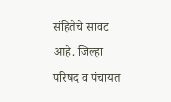संहितेचे सावट आहे. जिल्हा परिषद व पंचायत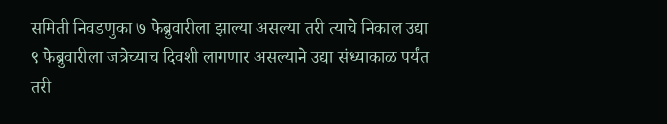समिती निवडणुका ७ फेब्रुवारीला झाल्या असल्या तरी त्याचे निकाल उद्या ९ फेब्रुवारीला जत्रेच्याच दिवशी लागणार असल्याने उद्या संध्याकाळ पर्यंत तरी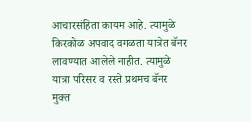आचारसंहिता कायम आहे. त्यामुळे किरकोळ अपवाद वगळता यात्रेत बॅनर लावण्यात आलेले नाहीत. त्यामुळे यात्रा परिसर व रस्ते प्रथमच बॅनर मुक्त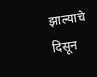झाल्याचे दिसून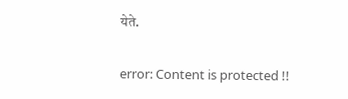येते.

error: Content is protected !!